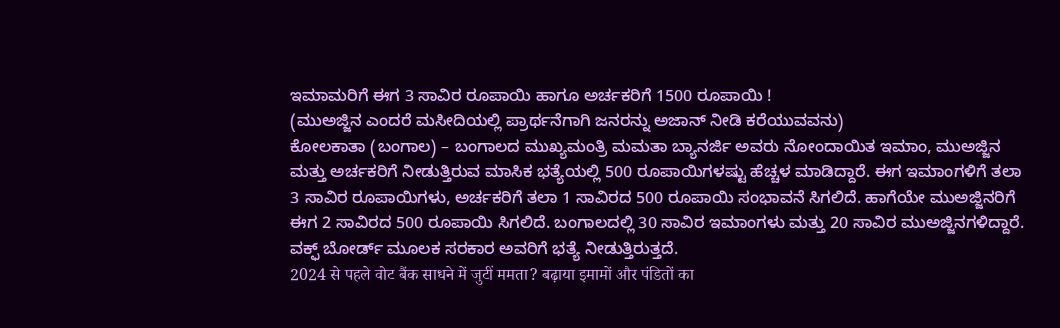ಇಮಾಮರಿಗೆ ಈಗ 3 ಸಾವಿರ ರೂಪಾಯಿ ಹಾಗೂ ಅರ್ಚಕರಿಗೆ 1500 ರೂಪಾಯಿ !
(ಮುಅಜ್ಜಿನ ಎಂದರೆ ಮಸೀದಿಯಲ್ಲಿ ಪ್ರಾರ್ಥನೆಗಾಗಿ ಜನರನ್ನು ಅಜಾನ್ ನೀಡಿ ಕರೆಯುವವನು)
ಕೋಲಕಾತಾ (ಬಂಗಾಲ) – ಬಂಗಾಲದ ಮುಖ್ಯಮಂತ್ರಿ ಮಮತಾ ಬ್ಯಾನರ್ಜಿ ಅವರು ನೋಂದಾಯಿತ ಇಮಾಂ, ಮುಅಜ್ಜಿನ ಮತ್ತು ಅರ್ಚಕರಿಗೆ ನೀಡುತ್ತಿರುವ ಮಾಸಿಕ ಭತ್ಯೆಯಲ್ಲಿ 500 ರೂಪಾಯಿಗಳಷ್ಟು ಹೆಚ್ಚಳ ಮಾಡಿದ್ದಾರೆ. ಈಗ ಇಮಾಂಗಳಿಗೆ ತಲಾ 3 ಸಾವಿರ ರೂಪಾಯಿಗಳು, ಅರ್ಚಕರಿಗೆ ತಲಾ 1 ಸಾವಿರದ 500 ರೂಪಾಯಿ ಸಂಭಾವನೆ ಸಿಗಲಿದೆ. ಹಾಗೆಯೇ ಮುಅಜ್ಜಿನರಿಗೆ ಈಗ 2 ಸಾವಿರದ 500 ರೂಪಾಯಿ ಸಿಗಲಿದೆ. ಬಂಗಾಲದಲ್ಲಿ 30 ಸಾವಿರ ಇಮಾಂಗಳು ಮತ್ತು 20 ಸಾವಿರ ಮುಅಜ್ಜಿನಗಳಿದ್ದಾರೆ. ವಕ್ಫ್ ಬೋರ್ಡ್ ಮೂಲಕ ಸರಕಾರ ಅವರಿಗೆ ಭತ್ಯೆ ನೀಡುತ್ತಿರುತ್ತದೆ.
2024 से पहले वोट बैंक साधने में जुटीं ममता? बढ़ाया इमामों और पंडितों का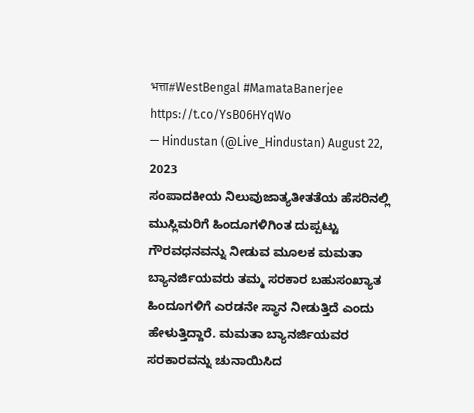भत्ता#WestBengal #MamataBanerjee https://t.co/YsB06HYqWo
— Hindustan (@Live_Hindustan) August 22, 2023
ಸಂಪಾದಕೀಯ ನಿಲುವುಜಾತ್ಯತೀತತೆಯ ಹೆಸರಿನಲ್ಲಿ ಮುಸ್ಲಿಮರಿಗೆ ಹಿಂದೂಗಳಿಗಿಂತ ದುಪ್ಪಟ್ಟು ಗೌರವಧನವನ್ನು ನೀಡುವ ಮೂಲಕ ಮಮತಾ ಬ್ಯಾನರ್ಜಿಯವರು ತಮ್ಮ ಸರಕಾರ ಬಹುಸಂಖ್ಯಾತ ಹಿಂದೂಗಳಿಗೆ ಎರಡನೇ ಸ್ಥಾನ ನೀಡುತ್ತಿದೆ ಎಂದು ಹೇಳುತ್ತಿದ್ದಾರೆ. ಮಮತಾ ಬ್ಯಾನರ್ಜಿಯವರ ಸರಕಾರವನ್ನು ಚುನಾಯಿಸಿದ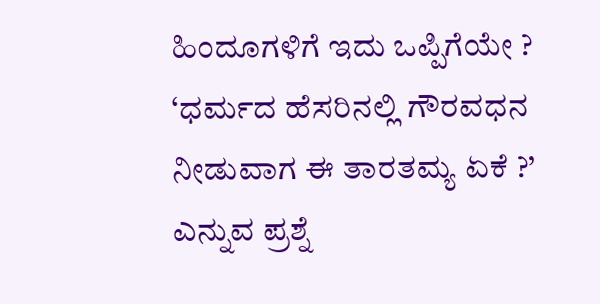ಹಿಂದೂಗಳಿಗೆ ಇದು ಒಪ್ಪಿಗೆಯೇ ? ‘ಧರ್ಮದ ಹೆಸರಿನಲ್ಲಿ ಗೌರವಧನ ನೀಡುವಾಗ ಈ ತಾರತಮ್ಯ ಏಕೆ ?’ ಎನ್ನುವ ಪ್ರಶ್ನೆ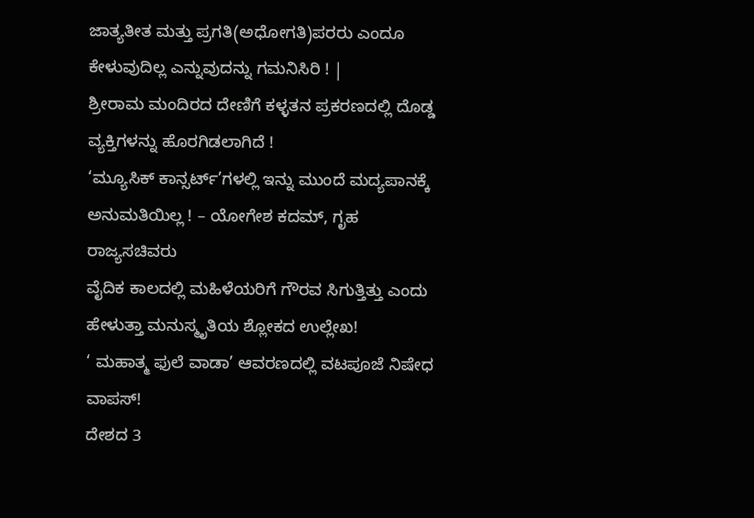ಜಾತ್ಯತೀತ ಮತ್ತು ಪ್ರಗತಿ(ಅಧೋಗತಿ)ಪರರು ಎಂದೂ ಕೇಳುವುದಿಲ್ಲ ಎನ್ನುವುದನ್ನು ಗಮನಿಸಿರಿ ! |
ಶ್ರೀರಾಮ ಮಂದಿರದ ದೇಣಿಗೆ ಕಳ್ಳತನ ಪ್ರಕರಣದಲ್ಲಿ ದೊಡ್ಡ ವ್ಯಕ್ತಿಗಳನ್ನು ಹೊರಗಿಡಲಾಗಿದೆ !
‘ಮ್ಯೂಸಿಕ್ ಕಾನ್ಸರ್ಟ್’ಗಳಲ್ಲಿ ಇನ್ನು ಮುಂದೆ ಮದ್ಯಪಾನಕ್ಕೆ ಅನುಮತಿಯಿಲ್ಲ ! – ಯೋಗೇಶ ಕದಮ್, ಗೃಹ ರಾಜ್ಯಸಚಿವರು
ವೈದಿಕ ಕಾಲದಲ್ಲಿ ಮಹಿಳೆಯರಿಗೆ ಗೌರವ ಸಿಗುತ್ತಿತ್ತು ಎಂದು ಹೇಳುತ್ತಾ ಮನುಸ್ಮೃತಿಯ ಶ್ಲೋಕದ ಉಲ್ಲೇಖ!
‘ ಮಹಾತ್ಮ ಫುಲೆ ವಾಡಾ’ ಆವರಣದಲ್ಲಿ ವಟಪೂಜೆ ನಿಷೇಧ ವಾಪಸ್!
ದೇಶದ 3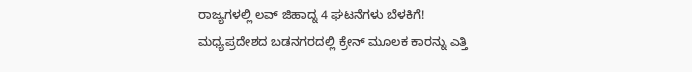ರಾಜ್ಯಗಳಲ್ಲಿ ಲವ್ ಜಿಹಾದ್ನ 4 ಘಟನೆಗಳು ಬೆಳಕಿಗೆ!
ಮಧ್ಯಪ್ರದೇಶದ ಬಡನಗರದಲ್ಲಿ ಕ್ರೇನ್ ಮೂಲಕ ಕಾರನ್ನು ಎತ್ತಿ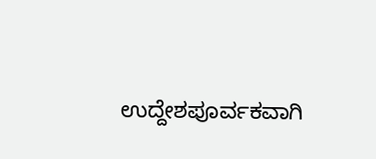ಉದ್ದೇಶಪೂರ್ವಕವಾಗಿ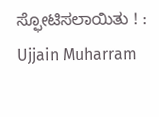ಸ್ಫೋಟಿಸಲಾಯಿತು ! : Ujjain Muharram